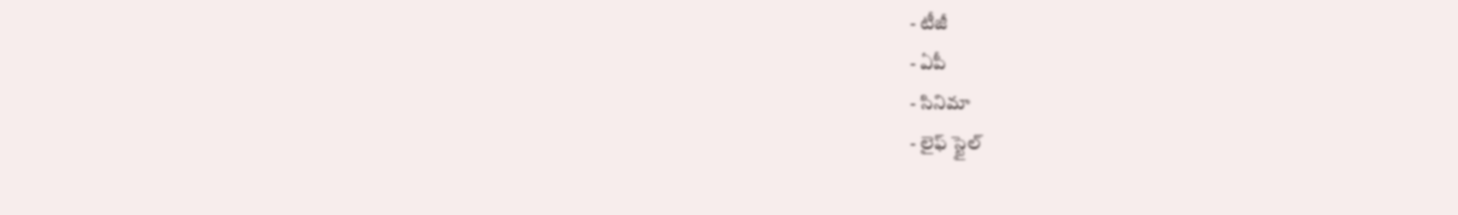- టీజీ
- ఏపీ
- సినిమా
- లైఫ్ స్టైల్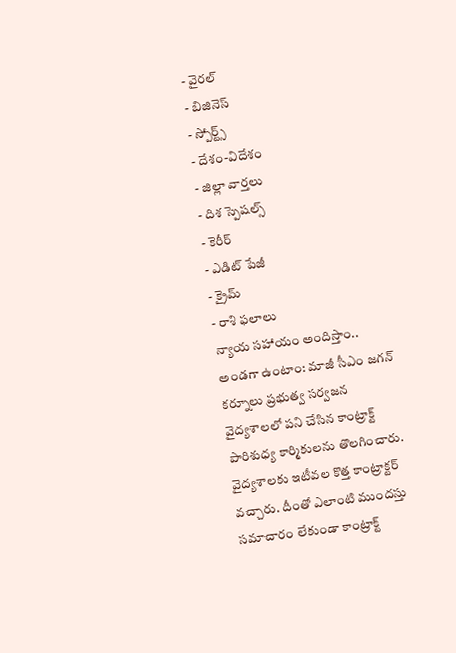- వైరల్
- బిజినెస్
- స్పోర్ట్స్
- దేశం-విదేశం
- జిల్లా వార్తలు
- దిశ స్పెషల్స్
- కెరీర్
- ఎడిట్ పేజీ
- క్రైమ్
- రాశి ఫలాలు
న్యాయ సహాయం అందిస్తాం.. అండగా ఉంటాం: మాజీ సీఎం జగన్
కర్నూలు ప్రభుత్వ సర్వజన వైద్యశాలలో పని చేసిన కాంట్రాక్ట్ పారిశుధ్య కార్మికులను తొలగించారు. వైద్యశాలకు ఇటీవల కొత్త కాంట్రాక్టర్ వచ్చారు. దీంతో ఎలాంటి ముందస్తు సమాచారం లేకుండా కాంట్రాక్ట్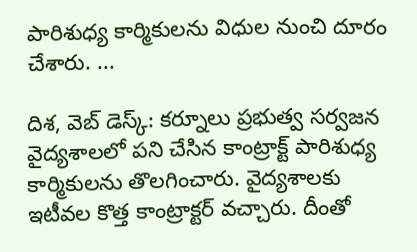పారిశుధ్య కార్మికులను విధుల నుంచి దూరం చేశారు. ...

దిశ, వెబ్ డెస్క్: కర్నూలు ప్రభుత్వ సర్వజన వైద్యశాలలో పని చేసిన కాంట్రాక్ట్ పారిశుధ్య కార్మికులను తొలగించారు. వైద్యశాలకు ఇటీవల కొత్త కాంట్రాక్టర్ వచ్చారు. దీంతో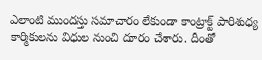ఎలాంటి ముందస్తు సమాచారం లేకుండా కాంట్రాక్ట్ పారిశుధ్య కార్మికులను విధుల నుంచి దూరం చేశారు. దీంతో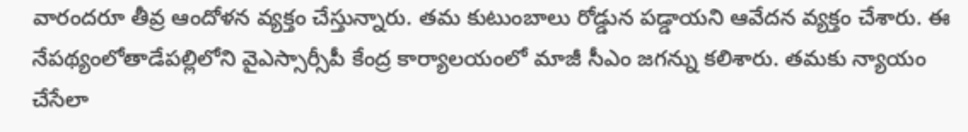వారందరూ తీవ్ర ఆందోళన వ్యక్తం చేస్తున్నారు. తమ కుటుంబాలు రోడ్డున పడ్డాయని ఆవేదన వ్యక్తం చేశారు. ఈ నేపథ్యంలోతాడేపల్లిలోని వైఎస్సార్సీపీ కేంద్ర కార్యాలయంలో మాజీ సీఎం జగన్ను కలిశారు. తమకు న్యాయం చేసేలా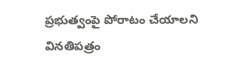ప్రభుత్వంపై పోరాటం చేయాలని వినతిపత్రం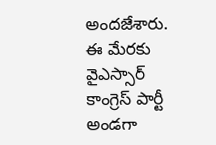అందజేశారు. ఈ మేరకు వైఎస్సార్ కాంగ్రెస్ పార్టీ అండగా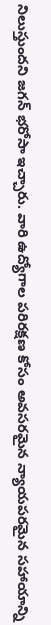నిలుస్తుందని జగన్ భరోసా ఇచ్చారు. వారి ఉద్యోగాల పరిరక్షణ కోసం అవసరమైన న్యాయపరమైన సహాయాన్ని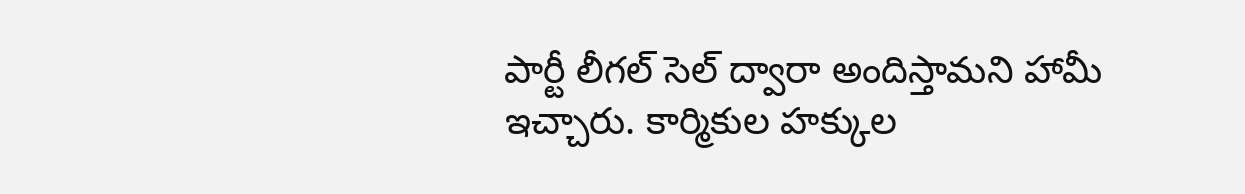పార్టీ లీగల్ సెల్ ద్వారా అందిస్తామని హామీ ఇచ్చారు. కార్మికుల హక్కుల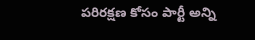పరిరక్షణ కోసం పార్టీ అన్ని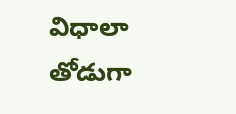విధాలా తోడుగా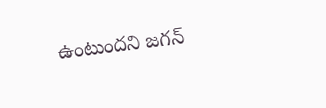ఉంటుందని జగన్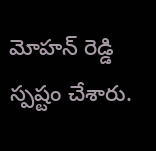మోహన్ రెడ్డి స్పష్టం చేశారు.